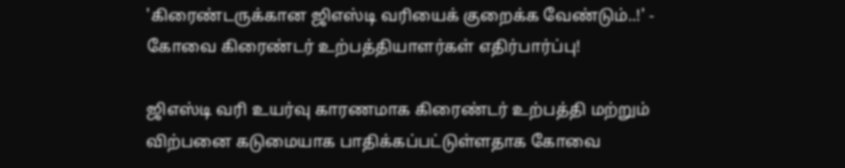'கிரைண்டருக்கான ஜிஎஸ்டி வரியைக் குறைக்க வேண்டும்..!' - கோவை கிரைண்டர் உற்பத்தியாளர்கள் எதிர்பார்ப்பு!

ஜிஎஸ்டி வரி உயர்வு காரணமாக கிரைண்டர் உற்பத்தி மற்றும் விற்பனை கடுமையாக பாதிக்கப்பட்டுள்ளதாக கோவை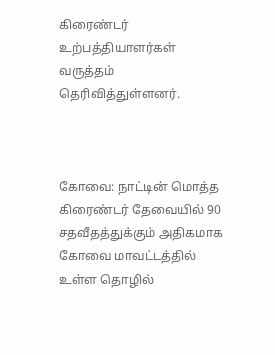கிரைண்டர் உற்பத்தியாளர்கள் வருத்தம் தெரிவித்துள்ளனர்.



கோவை: நாட்டின் மொத்த கிரைண்டர் தேவையில் 90 சதவீதத்துக்கும் அதிகமாக கோவை மாவட்டத்தில் உள்ள தொழில்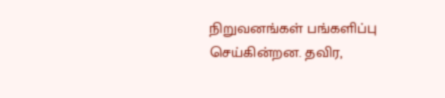நிறுவனங்கள் பங்களிப்பு செய்கின்றன. தவிர,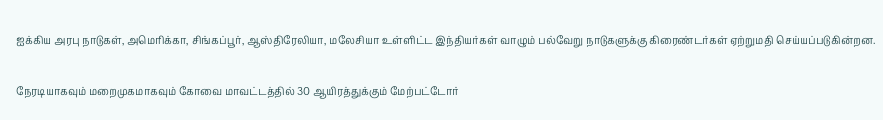ஐக்கிய அரபு நாடுகள், அமெரிக்கா, சிங்கப்பூர், ஆஸ்திரேலியா, மலேசியா உள்ளிட்ட இந்தியர்கள் வாழும் பல்வேறு நாடுகளுக்கு கிரைண்டர்கள் ஏற்றுமதி செய்யப்படுகின்றன.

நேரடியாகவும் மறைமுகமாகவும் கோவை மாவட்டத்தில் 30 ஆயிரத்துக்கும் மேற்பட்டோர்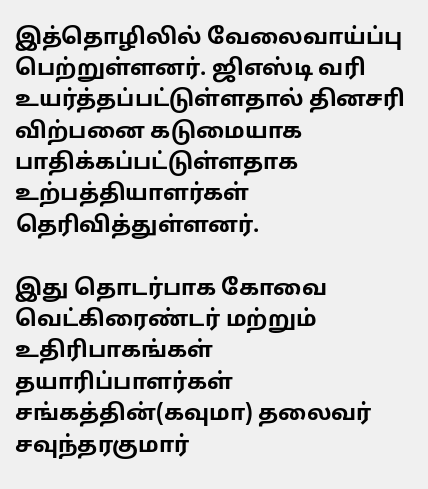இத்தொழிலில் வேலைவாய்ப்பு பெற்றுள்ளனர். ஜிஎஸ்டி வரி உயர்த்தப்பட்டுள்ளதால் தினசரி விற்பனை கடுமையாக பாதிக்கப்பட்டுள்ளதாக உற்பத்தியாளர்கள் தெரிவித்துள்ளனர்.

இது தொடர்பாக கோவை வெட்கிரைண்டர் மற்றும் உதிரிபாகங்கள் தயாரிப்பாளர்கள் சங்கத்தின்(கவுமா) தலைவர் சவுந்தரகுமார்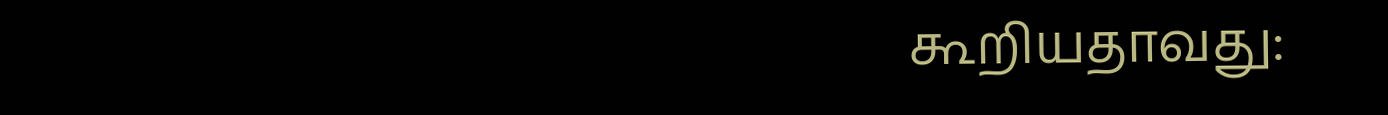கூறியதாவது: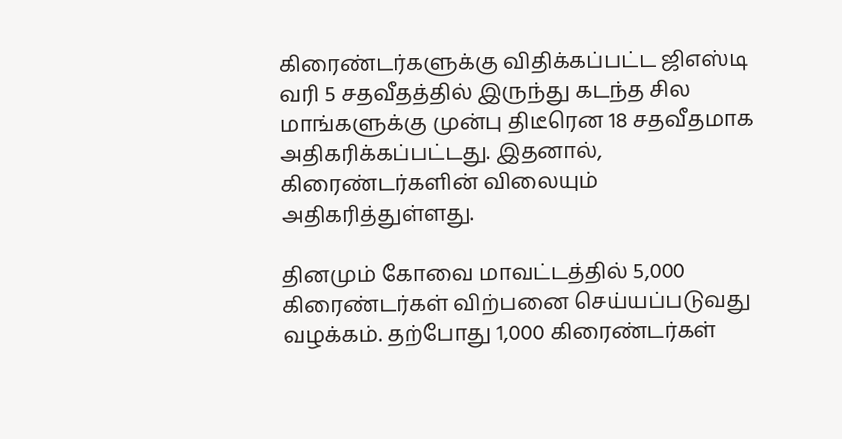கிரைண்டர்களுக்கு விதிக்கப்பட்ட ஜிஎஸ்டி வரி 5 சதவீதத்தில் இருந்து கடந்த சில மாங்களுக்கு முன்பு திடீரென 18 சதவீதமாக அதிகரிக்கப்பட்டது. இதனால், கிரைண்டர்களின் விலையும் அதிகரித்துள்ளது.

தினமும் கோவை மாவட்டத்தில் 5,000 கிரைண்டர்கள் விற்பனை செய்யப்படுவது வழக்கம். தற்போது 1,000 கிரைண்டர்கள்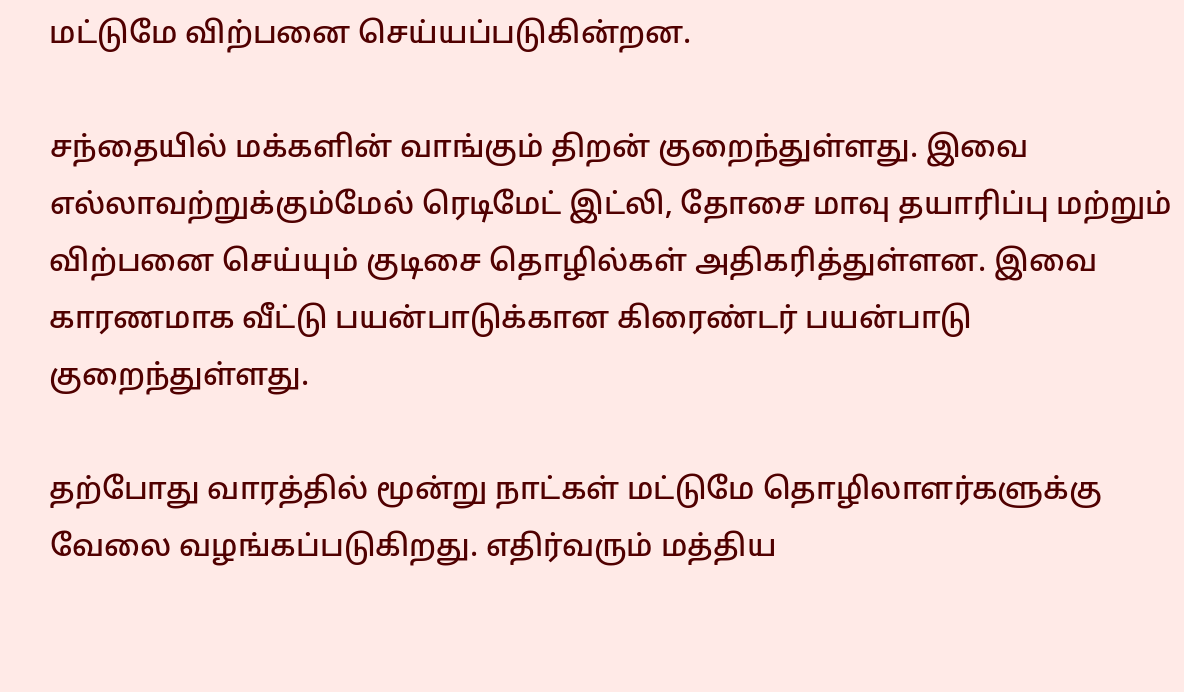மட்டுமே விற்பனை செய்யப்படுகின்றன.

சந்தையில் மக்களின் வாங்கும் திறன் குறைந்துள்ளது. இவை எல்லாவற்றுக்கும்மேல் ரெடிமேட் இட்லி, தோசை மாவு தயாரிப்பு மற்றும் விற்பனை செய்யும் குடிசை தொழில்கள் அதிகரித்துள்ளன. இவை காரணமாக வீட்டு பயன்பாடுக்கான கிரைண்டர் பயன்பாடு குறைந்துள்ளது.

தற்போது வாரத்தில் மூன்று நாட்கள் மட்டுமே தொழிலாளர்களுக்கு வேலை வழங்கப்படுகிறது. எதிர்வரும் மத்திய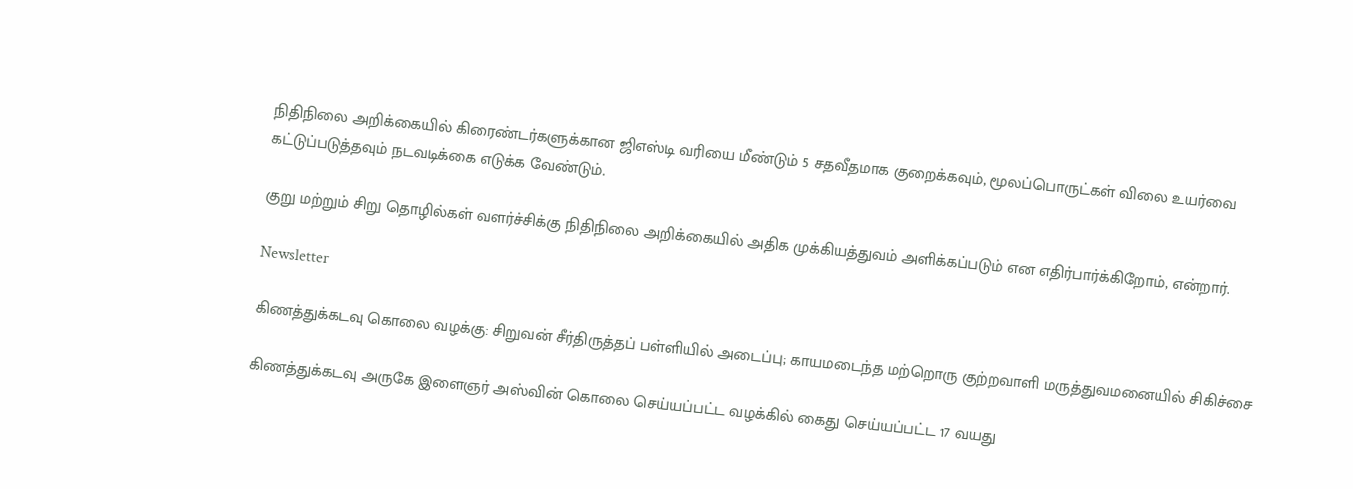நிதிநிலை அறிக்கையில் கிரைண்டர்களுக்கான ஜிஎஸ்டி வரியை மீண்டும் 5 சதவீதமாக குறைக்கவும், மூலப்பொருட்கள் விலை உயர்வை கட்டுப்படுத்தவும் நடவடிக்கை எடுக்க வேண்டும்.

குறு மற்றும் சிறு தொழில்கள் வளர்ச்சிக்கு நிதிநிலை அறிக்கையில் அதிக முக்கியத்துவம் அளிக்கப்படும் என எதிர்பார்க்கிறோம், என்றார்.

Newsletter

கிணத்துக்கடவு கொலை வழக்கு: சிறுவன் சீர்திருத்தப் பள்ளியில் அடைப்பு; காயமடைந்த மற்றொரு குற்றவாளி மருத்துவமனையில் சிகிச்சை

கிணத்துக்கடவு அருகே இளைஞர் அஸ்வின் கொலை செய்யப்பட்ட வழக்கில் கைது செய்யப்பட்ட 17 வயது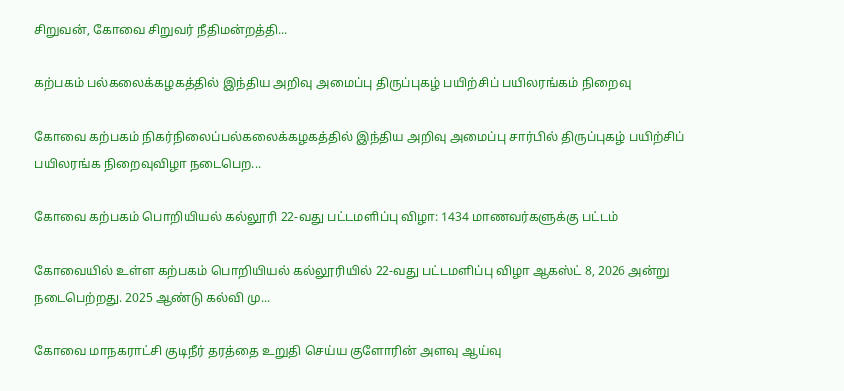சிறுவன், கோவை சிறுவர் நீதிமன்றத்தி...

கற்பகம் பல்கலைக்கழகத்தில் இந்திய அறிவு அமைப்பு திருப்புகழ் பயிற்சிப் பயிலரங்கம் நிறைவு

கோவை கற்பகம் நிகர்நிலைப்பல்கலைக்கழகத்தில் இந்திய அறிவு அமைப்பு சார்பில் திருப்புகழ் பயிற்சிப் பயிலரங்க நிறைவுவிழா நடைபெற...

கோவை கற்பகம் பொறியியல் கல்லூரி 22-வது பட்டமளிப்பு விழா: 1434 மாணவர்களுக்கு பட்டம்

கோவையில் உள்ள கற்பகம் பொறியியல் கல்லூரியில் 22-வது பட்டமளிப்பு விழா ஆகஸ்ட் 8, 2026 அன்று நடைபெற்றது. 2025 ஆண்டு கல்வி மு...

கோவை மாநகராட்சி குடிநீர் தரத்தை உறுதி செய்ய குளோரின் அளவு ஆய்வு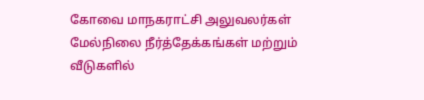கோவை மாநகராட்சி அலுவலர்கள் மேல்நிலை நீர்த்தேக்கங்கள் மற்றும் வீடுகளில்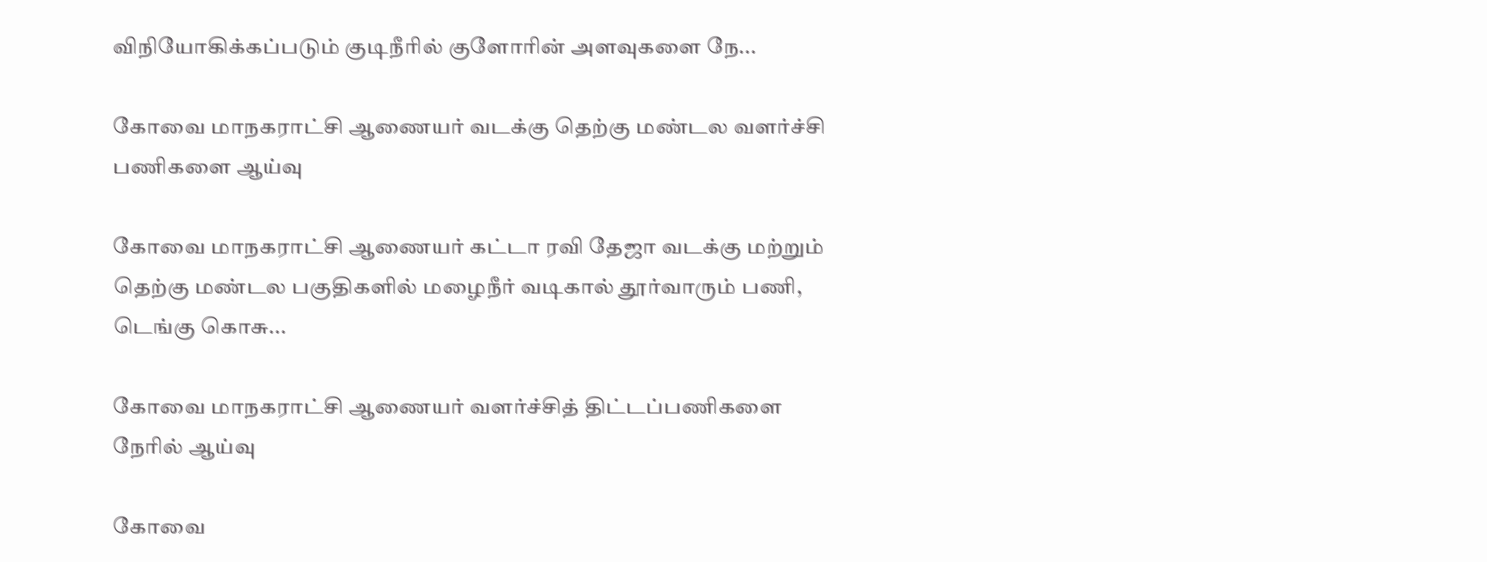விநியோகிக்கப்படும் குடிநீரில் குளோரின் அளவுகளை நே...

கோவை மாநகராட்சி ஆணையர் வடக்கு தெற்கு மண்டல வளர்ச்சி பணிகளை ஆய்வு

கோவை மாநகராட்சி ஆணையர் கட்டா ரவி தேஜா வடக்கு மற்றும் தெற்கு மண்டல பகுதிகளில் மழைநீர் வடிகால் தூர்வாரும் பணி, டெங்கு கொசு...

கோவை மாநகராட்சி ஆணையர் வளர்ச்சித் திட்டப்பணிகளை நேரில் ஆய்வு

கோவை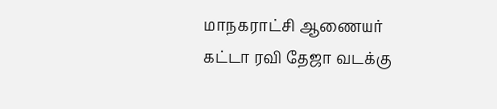மாநகராட்சி ஆணையர் கட்டா ரவி தேஜா வடக்கு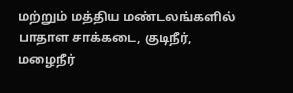மற்றும் மத்திய மண்டலங்களில் பாதாள சாக்கடை, குடிநீர், மழைநீர்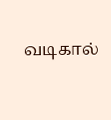வடிகால்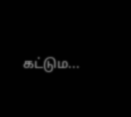கட்டும...